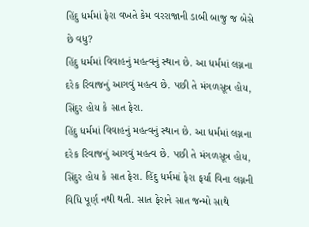હિંદુ ધર્મમાં ફેરા વખતે કેમ વરરાજાની ડાબી બાજુ જ બેસે છે વધુ?
હિંદુ ધર્મમાં વિવાહનું મહત્વનું સ્થાન છે. આ ધર્મમાં લગ્નના દરેક રિવાજનું આગવું મહત્વ છે. પછી તે મંગળસૂત્ર હોય, સિંદુર હોય કે સાત ફેરા.
હિંદુ ધર્મમાં વિવાહનું મહત્વનું સ્થાન છે. આ ધર્મમાં લગ્નના દરેક રિવાજનું આગવું મહત્વ છે. પછી તે મંગળસૂત્ર હોય, સિંદુર હોય કે સાત ફેરા. હિંદુ ધર્મમાં ફેરા ફર્યા વિના લગ્નની વિધિ પૂર્ણ નથી થતી. સાત ફેરાને સાત જન્મો સાથે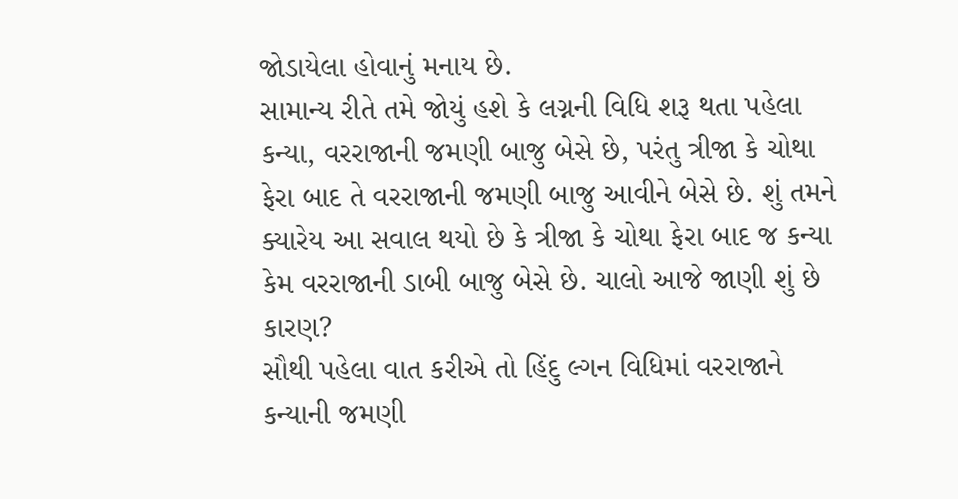જોડાયેલા હોવાનું મનાય છે.
સામાન્ય રીતે તમે જોયું હશે કે લગ્નની વિધિ શરૂ થતા પહેલા કન્યા, વરરાજાની જમણી બાજુ બેસે છે, પરંતુ ત્રીજા કે ચોથા ફેરા બાદ તે વરરાજાની જમણી બાજુ આવીને બેસે છે. શું તમને ક્યારેય આ સવાલ થયો છે કે ત્રીજા કે ચોથા ફેરા બાદ જ કન્યા કેમ વરરાજાની ડાબી બાજુ બેસે છે. ચાલો આજે જાણી શું છે કારણ?
સૌથી પહેલા વાત કરીએ તો હિંદુ લ્ગન વિધિમાં વરરાજાને કન્યાની જમણી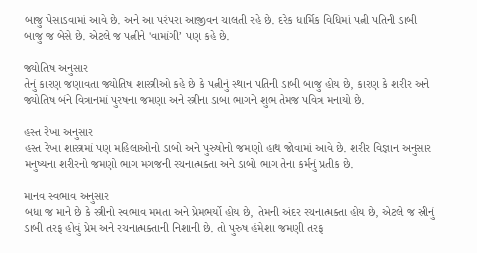બાજુ પેસાડવામાં આવે છે. અને આ પરંપરા આજીવન ચાલતી રહે છે. દરેક ધાર્મિક વિધિમાં પત્ની પતિની ડાબી બાજુ જ બેસે છે. એટલે જ પત્નીને 'વામાંગી’ પણ કહે છે.

જ્યોતિષ અનુસાર
તેનું કારણ જણાવતા જ્યોતિષ શાસ્ત્રીઓ કહે છે કે પત્નીનું સ્થાન પતિની ડાબી બાજુ હોય છે, કારણ કે શરીર અને જ્યોતિષ બંને વિત્રાનમાં પુરષના જમણા અને સ્ત્રીના ડાબા ભાગને શુભ તેમજ પવિત્ર મનાયો છે.

હસ્ત રેખા અનુસાર
હસ્ત રેખા શાસ્ત્રમાં પણ મહિલાઓનો ડાબો અને પુરુષોનો જમણો હાથ જોવામાં આવે છે. શરીર વિજ્ઞાન અનુસાર મનુષ્યના શરીરનો જમણો ભાગ મગજની રચનાત્મક્તા અને ડાબો ભાગ તેના કર્મનું પ્રતીક છે.

માનવ સ્વભાવ અનુસાર
બધા જ માને છે કે સ્ત્રીનો સ્વભાવ મમતા અને પ્રેમભર્યો હોય છે, તેમની અંદર રચનાત્મક્તા હોય છે, એટલે જ સ્રીનું ડાબી તરફ હોવું પ્રેમ અને રચનાત્મક્તાની નિશાની છે. તો પુરુષ હંમેશા જમણી તરફ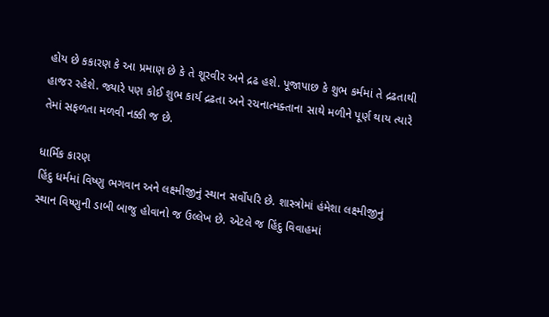હોય છે કકારણ કે આ પ્રમાણ છે કે તે શૂરવીર અને દ્રઢ હશે. પૂજાપાછ કે શુભ કર્મમાં તે દ્રઢતાથી હાજર રહેશે. જ્યારે પણ કોઈ શુભ કાર્ય દ્રઢતા અને રચનાત્મક્તાના સાથે મળીને પૂર્ણ થાય ત્યારે તેમાં સફળતા મળવી નક્કી જ છે.

ધાર્મિક કારણ
હિંદુ ધર્મમાં વિષ્ણુ ભગવાન અને લક્ષ્મીજીનું સ્થાન સર્વોપરિ છે. શાસ્ત્રોમાં હંમેશા લક્ષ્મીજીનું સ્થાન વિષ્ણુની ડાબી બાજુ હોવાનો જ ઉલ્લેખ છે. એટલે જ હિંદુ વિવાહમાં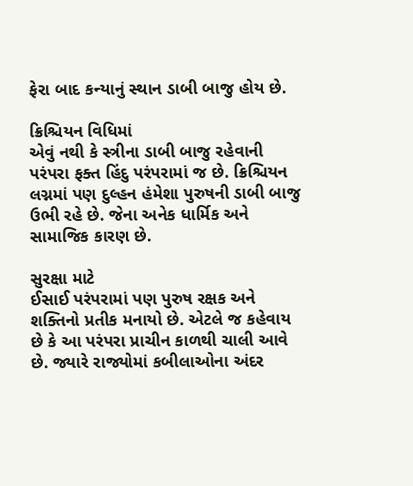ફેરા બાદ કન્યાનું સ્થાન ડાબી બાજુ હોય છે.

ક્રિશ્ચિયન વિધિમાં
એવું નથી કે સ્ત્રીના ડાબી બાજુ રહેવાની પરંપરા ફક્ત હિંદુ પરંપરામાં જ છે. ક્રિશ્ચિયન લગ્નમાં પણ દુલ્હન હંમેશા પુરુષની ડાબી બાજુ ઉભી રહે છે. જેના અનેક ધાર્મિક અને સામાજિક કારણ છે.

સુરક્ષા માટે
ઈસાઈ પરંપરામાં પણ પુરુષ રક્ષક અને શક્તિનો પ્રતીક મનાયો છે. એટલે જ કહેવાય છે કે આ પરંપરા પ્રાચીન કાળથી ચાલી આવે છે. જ્યારે રાજ્યોમાં કબીલાઓના અંદર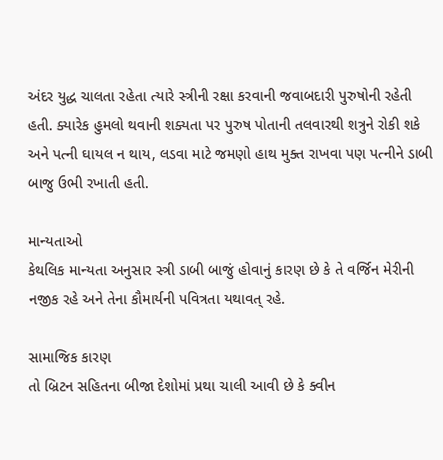અંદર યુદ્ધ ચાલતા રહેતા ત્યારે સ્ત્રીની રક્ષા કરવાની જવાબદારી પુરુષોની રહેતી હતી. ક્યારેક હુમલો થવાની શક્યતા પર પુરુષ પોતાની તલવારથી શત્રુને રોકી શકે અને પત્ની ઘાયલ ન થાય, લડવા માટે જમણો હાથ મુક્ત રાખવા પણ પત્નીને ડાબી બાજુ ઉભી રખાતી હતી.

માન્યતાઓ
કેથલિક માન્યતા અનુસાર સ્ત્રી ડાબી બાજું હોવાનું કારણ છે કે તે વર્જિન મેરીની નજીક રહે અને તેના કૌમાર્યની પવિત્રતા યથાવત્ રહે.

સામાજિક કારણ
તો બ્રિટન સહિતના બીજા દેશોમાં પ્રથા ચાલી આવી છે કે ક્વીન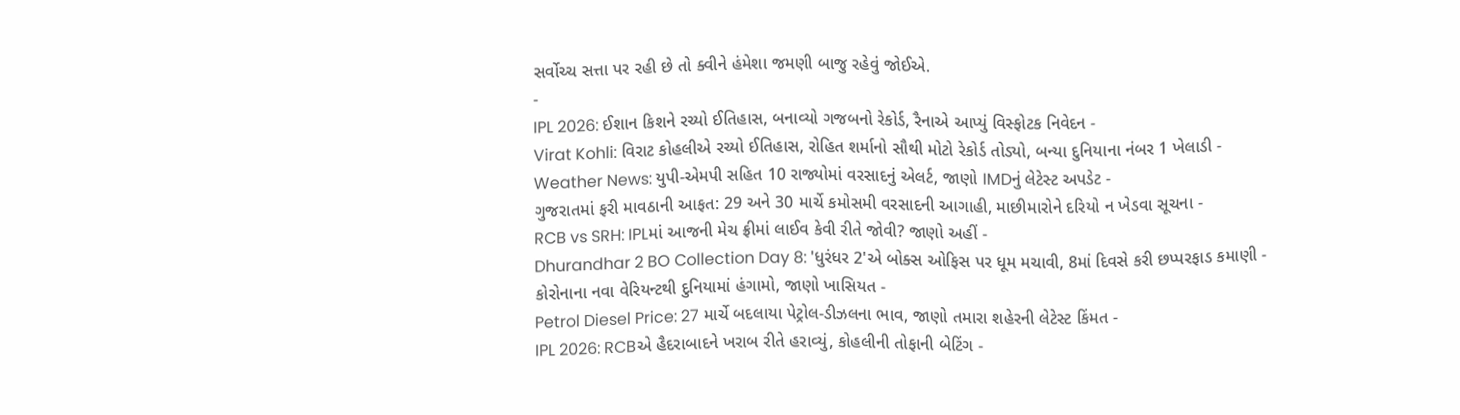સર્વોચ્ચ સત્તા પર રહી છે તો ક્વીને હંમેશા જમણી બાજુ રહેવું જોઈએ.
-
IPL 2026: ઈશાન કિશને રચ્યો ઈતિહાસ, બનાવ્યો ગજબનો રેકોર્ડ, રૈનાએ આપ્યું વિસ્ફોટક નિવેદન -
Virat Kohli: વિરાટ કોહલીએ રચ્યો ઈતિહાસ, રોહિત શર્માનો સૌથી મોટો રેકોર્ડ તોડ્યો, બન્યા દુનિયાના નંબર 1 ખેલાડી -
Weather News: યુપી-એમપી સહિત 10 રાજ્યોમાં વરસાદનું એલર્ટ, જાણો IMDનું લેટેસ્ટ અપડેટ -
ગુજરાતમાં ફરી માવઠાની આફત: 29 અને 30 માર્ચે કમોસમી વરસાદની આગાહી, માછીમારોને દરિયો ન ખેડવા સૂચના -
RCB vs SRH: IPLમાં આજની મેચ ફ્રીમાં લાઈવ કેવી રીતે જોવી? જાણો અહીં -
Dhurandhar 2 BO Collection Day 8: 'ધુરંધર 2'એ બોક્સ ઓફિસ પર ધૂમ મચાવી, 8માં દિવસે કરી છપ્પરફાડ કમાણી -
કોરોનાના નવા વેરિયન્ટથી દુનિયામાં હંગામો, જાણો ખાસિયત -
Petrol Diesel Price: 27 માર્ચે બદલાયા પેટ્રોલ-ડીઝલના ભાવ, જાણો તમારા શહેરની લેટેસ્ટ કિંમત -
IPL 2026: RCBએ હૈદરાબાદને ખરાબ રીતે હરાવ્યું, કોહલીની તોફાની બેટિંગ -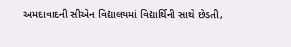અમદાવાદની સીએન વિદ્યાલયમાં વિદ્યાર્થિની સાથે છેડતી,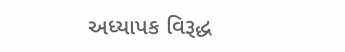અધ્યાપક વિરૂદ્ધ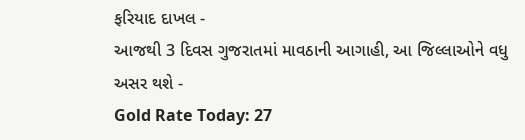ફરિયાદ દાખલ -
આજથી 3 દિવસ ગુજરાતમાં માવઠાની આગાહી, આ જિલ્લાઓને વધુ અસર થશે -
Gold Rate Today: 27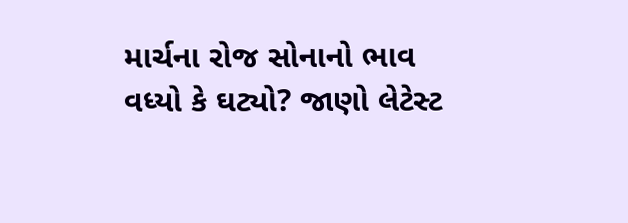માર્ચના રોજ સોનાનો ભાવ વધ્યો કે ઘટ્યો? જાણો લેટેસ્ટ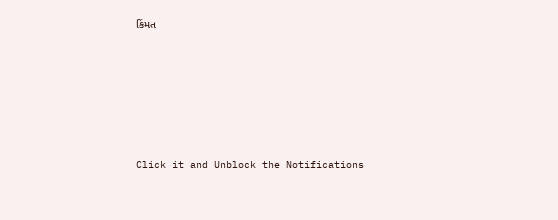કિંમત









Click it and Unblock the Notifications